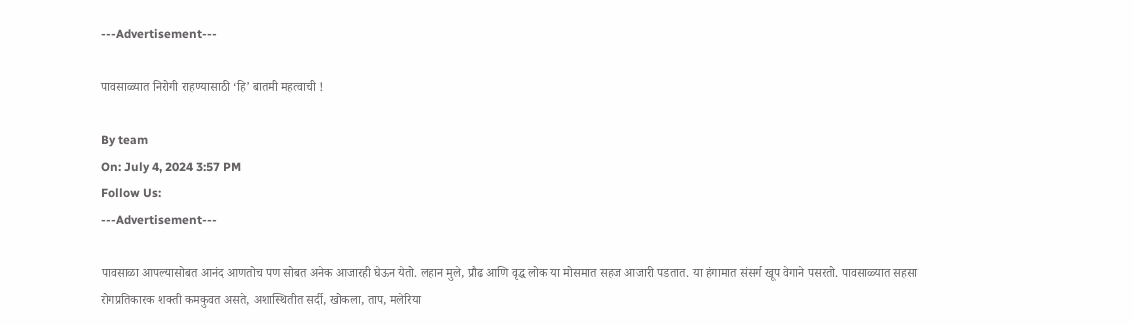---Advertisement---

पावसाळ्यात निरोगी राहण्यासाठी ‘हि’ बातमी महत्वाची !

By team
On: July 4, 2024 3:57 PM
Follow Us:
---Advertisement---

पावसाळा आपल्यासोबत आनंद आणतोच पण सोबत अनेक आजारही घेऊन येतो. लहान मुले, प्रौढ आणि वृद्ध लोक या मोसमात सहज आजारी पडतात. या हंगामात संसर्ग खूप वेगाने पसरतो. पावसाळ्यात सहसा रोगप्रतिकारक शक्ती कमकुवत असते, अशास्थितीत सर्दी, खोकला, ताप, मलेरिया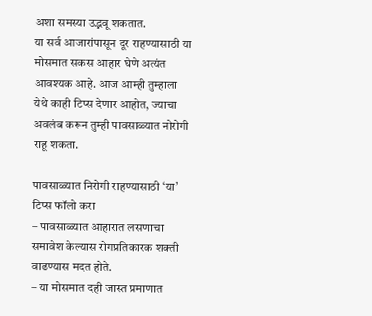अशा समस्या उद्भवू शकतात.
या सर्व आजारांपासून दूर राहण्यासाठी या मोसमात सकस आहार घेणे अत्यंत आवश्यक आहे. आज आम्ही तुम्हाला येथे काही टिप्स देणार आहोत, ज्याचा अवलंब करून तुम्ही पावसाळ्यात नोरोगी राहू शकता.

पावसाळ्यात निरोगी राहण्यासाठी ‘या’ टिप्स फॉलो करा
– पावसाळ्यात आहारात लसणाचा समावेश केल्यास रोगप्रतिकारक शक्ती वाढण्यास मदत होते.
– या मोसमात दही जास्त प्रमाणात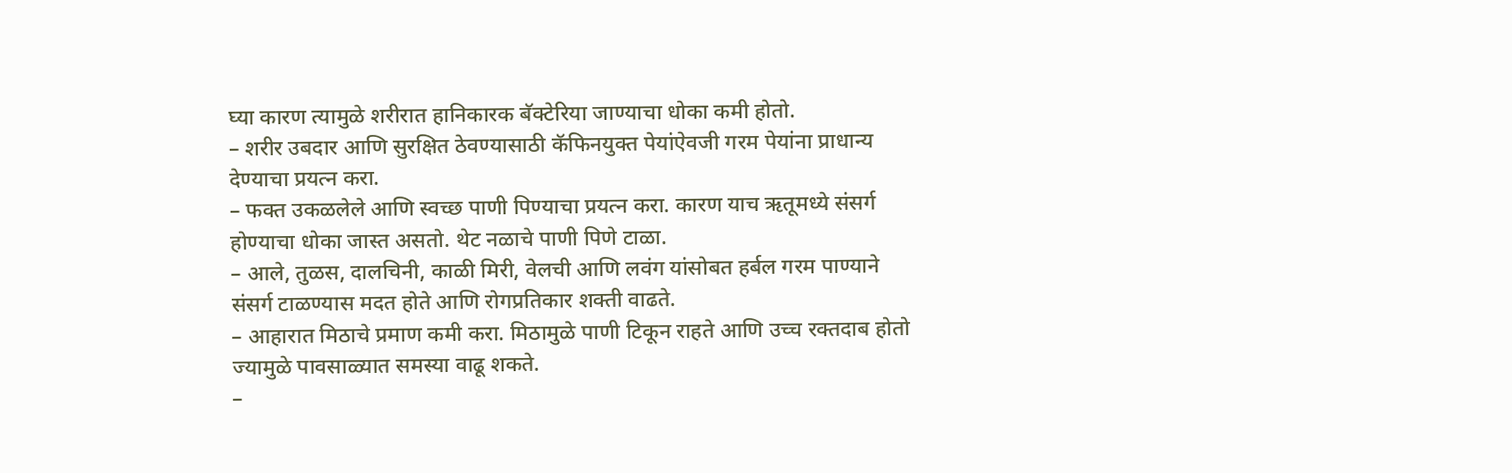घ्या कारण त्यामुळे शरीरात हानिकारक बॅक्टेरिया जाण्याचा धोका कमी होतो.
– शरीर उबदार आणि सुरक्षित ठेवण्यासाठी कॅफिनयुक्त पेयांऐवजी गरम पेयांना प्राधान्य देण्याचा प्रयत्न करा.
– फक्त उकळलेले आणि स्वच्छ पाणी पिण्याचा प्रयत्न करा. कारण याच ऋतूमध्ये संसर्ग होण्याचा धोका जास्त असतो. थेट नळाचे पाणी पिणे टाळा.
– आले, तुळस, दालचिनी, काळी मिरी, वेलची आणि लवंग यांसोबत हर्बल गरम पाण्याने संसर्ग टाळण्यास मदत होते आणि रोगप्रतिकार शक्ती वाढते.
– आहारात मिठाचे प्रमाण कमी करा. मिठामुळे पाणी टिकून राहते आणि उच्च रक्तदाब होतो ज्यामुळे पावसाळ्यात समस्या वाढू शकते.
–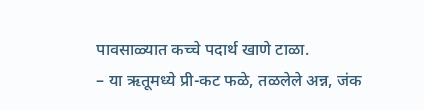पावसाळ्यात कच्चे पदार्थ खाणे टाळा.
– या ऋतूमध्ये प्री-कट फळे, तळलेले अन्न, जंक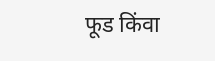फूड किंवा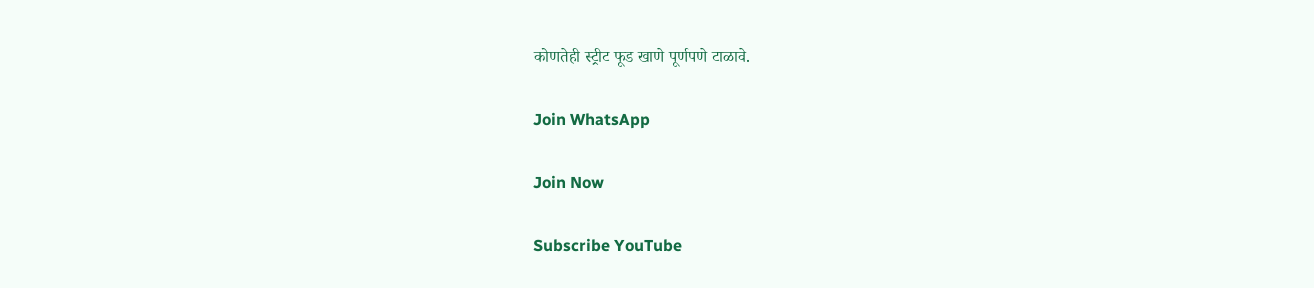कोणतेही स्ट्रीट फूड खाणे पूर्णपणे टाळावे.

Join WhatsApp

Join Now

Subscribe YouTube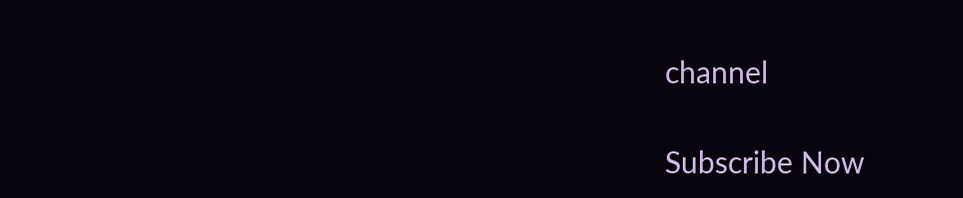channel

Subscribe Now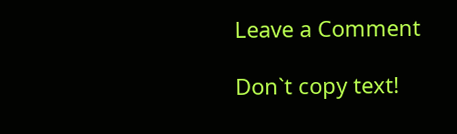Leave a Comment

Don`t copy text!